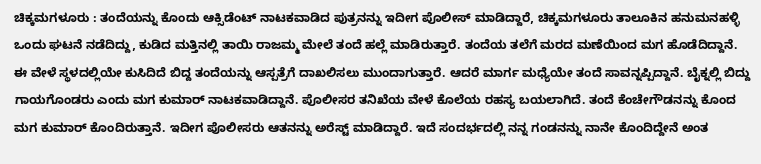ಚಿಕ್ಕಮಗಳೂರು : ತಂದೆಯನ್ನು ಕೊಂದು ಆಕ್ಸಿಡೆಂಟ್ ನಾಟಕವಾಡಿದ ಪುತ್ರನನ್ನು ಇದೀಗ ಪೊಲೀಸ್ ಮಾಡಿದ್ದಾರೆ, ಚಿಕ್ಕಮಗಳೂರು ತಾಲೂಕಿನ ಹನುಮನಹಳ್ಳಿ ಒಂದು ಘಟನೆ ನಡೆದಿದ್ದು, ಕುಡಿದ ಮತ್ತಿನಲ್ಲಿ ತಾಯಿ ರಾಜಮ್ಮ ಮೇಲೆ ತಂದೆ ಹಲ್ಲೆ ಮಾಡಿರುತ್ತಾರೆ. ತಂದೆಯ ತಲೆಗೆ ಮರದ ಮಣೆಯಿಂದ ಮಗ ಹೊಡೆದಿದ್ದಾನೆ.
ಈ ವೇಳೆ ಸ್ಥಳದಲ್ಲಿಯೇ ಕುಸಿದಿದೆ ಬಿದ್ದ ತಂದೆಯನ್ನು ಆಸ್ಪತ್ರೆಗೆ ದಾಖಲಿಸಲು ಮುಂದಾಗುತ್ತಾರೆ. ಆದರೆ ಮಾರ್ಗ ಮಧ್ಯೆಯೇ ತಂದೆ ಸಾವನ್ನಪ್ಪಿದ್ದಾನೆ. ಬೈಕ್ನಲ್ಲಿ ಬಿದ್ದು ಗಾಯಗೊಂಡರು ಎಂದು ಮಗ ಕುಮಾರ್ ನಾಟಕವಾಡಿದ್ದಾನೆ. ಪೊಲೀಸರ ತನಿಖೆಯ ವೇಳೆ ಕೊಲೆಯ ರಹಸ್ಯ ಬಯಲಾಗಿದೆ. ತಂದೆ ಕೆಂಚೇಗೌಡನನ್ನು ಕೊಂದ ಮಗ ಕುಮಾರ್ ಕೊಂದಿರುತ್ತಾನೆ. ಇದೀಗ ಪೊಲೀಸರು ಆತನನ್ನು ಅರೆಸ್ಟ್ ಮಾಡಿದ್ದಾರೆ. ಇದೆ ಸಂದರ್ಭದಲ್ಲಿ ನನ್ನ ಗಂಡನನ್ನು ನಾನೇ ಕೊಂದಿದ್ದೇನೆ ಅಂತ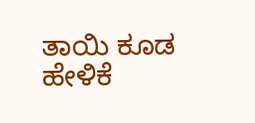ತಾಯಿ ಕೂಡ ಹೇಳಿಕೆ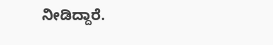ನೀಡಿದ್ದಾರೆ.